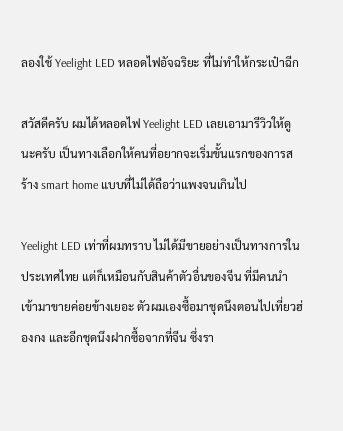ลองใช้ Yeelight LED หลอดไฟอัจฉริยะ ที่ไม่ทำให้กระเป๋าฉีก

สวัสดีครับ ผมได้หลอดไฟ Yeelight LED เลยเอามารีวิวให้ดูนะครับ เป็นทางเลือกให้คนที่อยากจะเริ่มขั้นแรกของการสร้าง smart home แบบที่ไม่ได้ถือว่าแพงจนเกินไป

Yeelight LED เท่าที่ผมทราบ ไม่ได้มีขายอย่างเป็นทางการในประเทศไทย แต่ก็เหมือนกับสินค้าตัวอื่นของจีน ที่มีคนนำเข้ามาขายค่อยข้างเยอะ ตัวผมเองซื้อมาชุดนึงตอนไปเที่ยวฮ่องกง และอีกชุดนึงฝากซื้อจากที่จีน ซึ่งรา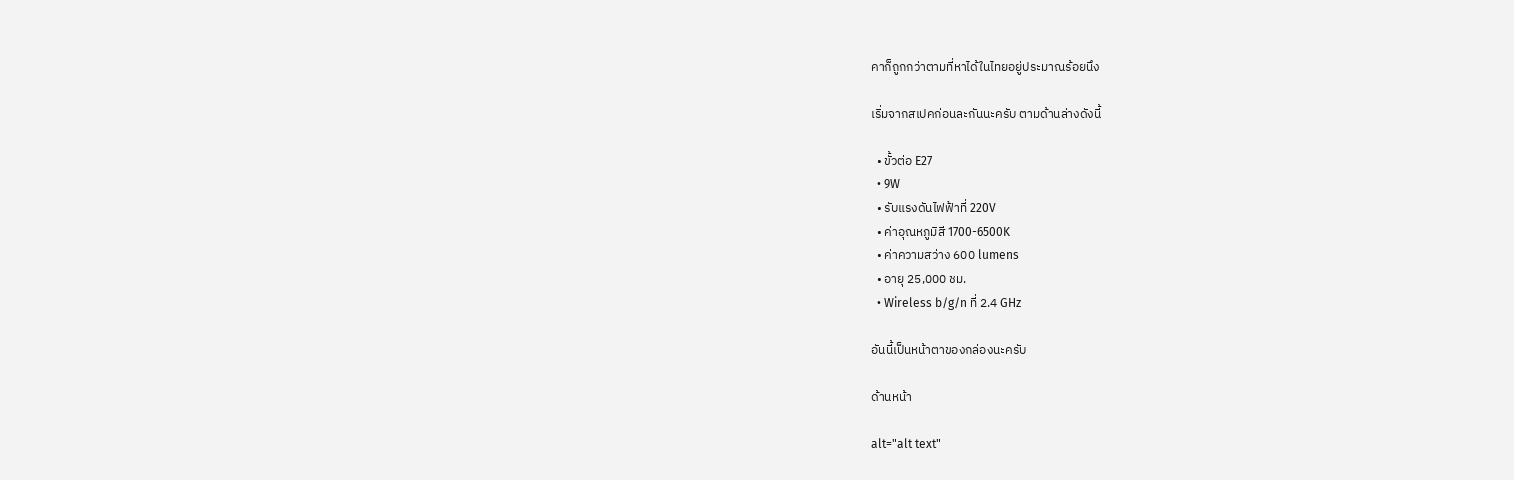คาก็ถูกกว่าตามที่หาได้ในไทยอยู่ประมาณร้อยนึง

เริ่มจากสเปคก่อนละกันนะครับ ตามด้านล่างดังนี้

  • ขั้วต่อ E27
  • 9W
  • รับแรงดันไฟฟ้าที่ 220V
  • ค่าอุณหภูมิสี 1700-6500K
  • ค่าความสว่าง 600 lumens
  • อายุ 25,000 ชม.
  • Wireless b/g/n ที่ 2.4 GHz

อันนี้เป็นหน้าตาของกล่องนะครับ

ด้านหน้า

alt="alt text"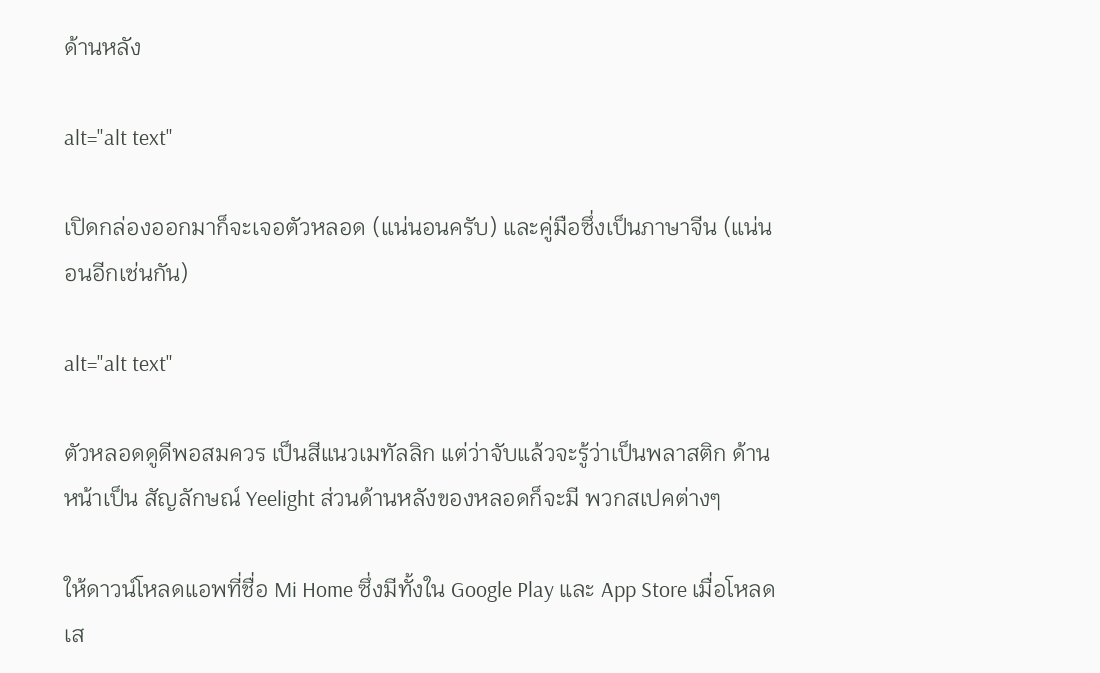ด้านหลัง

alt="alt text"

เปิดกล่องออกมาก็จะเจอตัวหลอด (แน่นอนครับ) และคู่มือซึ่งเป็นภาษาจีน (แน่นอนอีกเช่นกัน)

alt="alt text"

ตัวหลอดดูดีพอสมควร เป็นสีแนวเมทัลลิก แต่ว่าจับแล้วจะรู้ว่าเป็นพลาสติก ด้านหน้าเป็น สัญลักษณ์ Yeelight ส่วนด้านหลังของหลอดก็จะมี พวกสเปคต่างๆ

ให้ดาวน์โหลดแอพที่ชื่อ Mi Home ซึ่งมีทั้งใน Google Play และ App Store เมื่อโหลดเส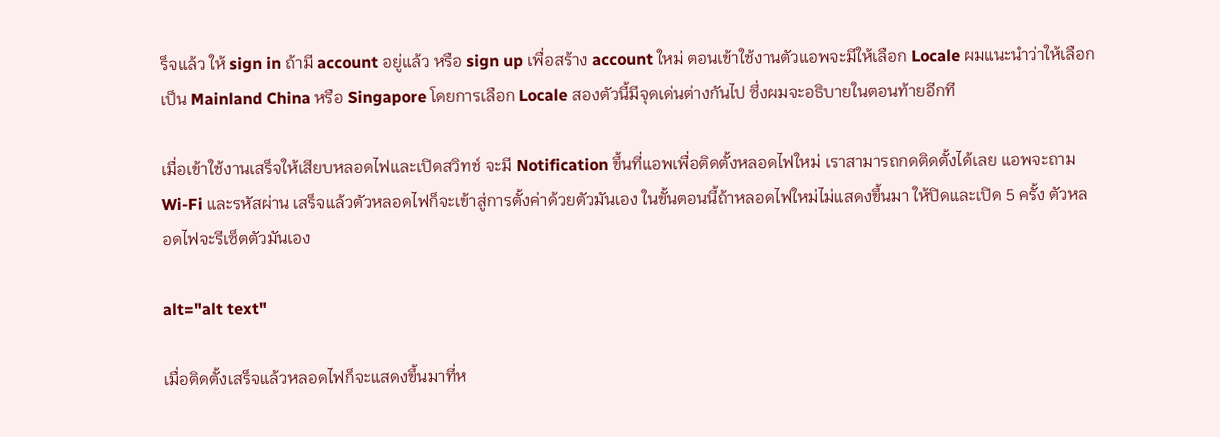ร็จแล้ว ให้ sign in ถ้ามี account อยู่แล้ว หรือ sign up เพื่อสร้าง account ใหม่ ตอนเข้าใช้งานตัวแอพจะมีให้เลือก Locale ผมแนะนำว่าให้เลือกเป็น Mainland China หรือ Singapore โดยการเลือก Locale สองตัวนี้มีจุดเด่นต่างกันไป ซึ่งผมจะอธิบายในตอนท้ายอีกที

เมื่อเข้าใช้งานเสร็จให้เสียบหลอดไฟและเปิดสวิทช์ จะมี Notification ขึ้นที่แอพเพื่อติดตั้งหลอดไฟใหม่ เราสามารถกดติดตั้งได้เลย แอพจะถาม Wi-Fi และรหัสผ่าน เสร็จแล้วตัวหลอดไฟก็จะเข้าสู่การตั้งค่าด้วยตัวมันเอง ในขั้นตอนนี้ถ้าหลอดไฟใหม่ไม่แสดงขึ้นมา ให้ปิดและเปิด 5 ครั้ง ตัวหลอดไฟจะรีเซ็ตตัวมันเอง

alt="alt text"

เมื่อติดตั้งเสร็จแล้วหลอดไฟก็จะแสดงขึ้นมาที่ห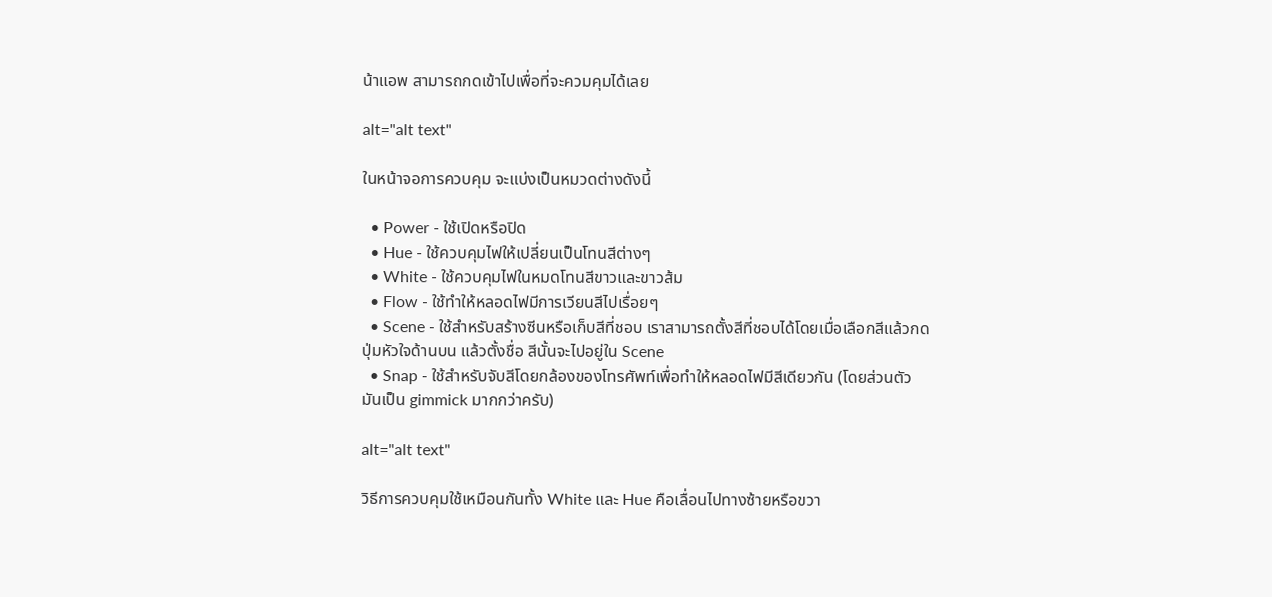น้าแอพ สามารถกดเข้าไปเพื่อที่จะควมคุมได้เลย

alt="alt text"

ในหน้าจอการควบคุม จะแบ่งเป็นหมวดต่างดังนี้

  • Power - ใช้เปิดหรือปิด
  • Hue - ใช้ควบคุมไฟให้เปลี่ยนเป็นโทนสีต่างๆ
  • White - ใช้ควบคุมไฟในหมดโทนสีขาวและขาวส้ม
  • Flow - ใช้ทำให้หลอดไฟมีการเวียนสีไปเรื่อยๆ
  • Scene - ใช้สำหรับสร้างซีนหรือเก็บสีที่ชอบ เราสามารถตั้งสีที่ชอบได้โดยเมื่อเลือกสีแล้วกดปุ่มหัวใจด้านบน แล้วตั้งชื่อ สีนั้นจะไปอยู่ใน Scene
  • Snap - ใช้สำหรับจับสีโดยกล้องของโทรศัพท์เพื่อทำให้หลอดไฟมีสีเดียวกัน (โดยส่วนตัว มันเป็น gimmick มากกว่าครับ)

alt="alt text"

วิธีการควบคุมใช้เหมือนกันทั้ง White และ Hue คือเลื่อนไปทางซ้ายหรือขวา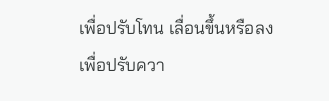เพื่อปรับโทน เลื่อนขึ้นหรือลงเพื่อปรับควา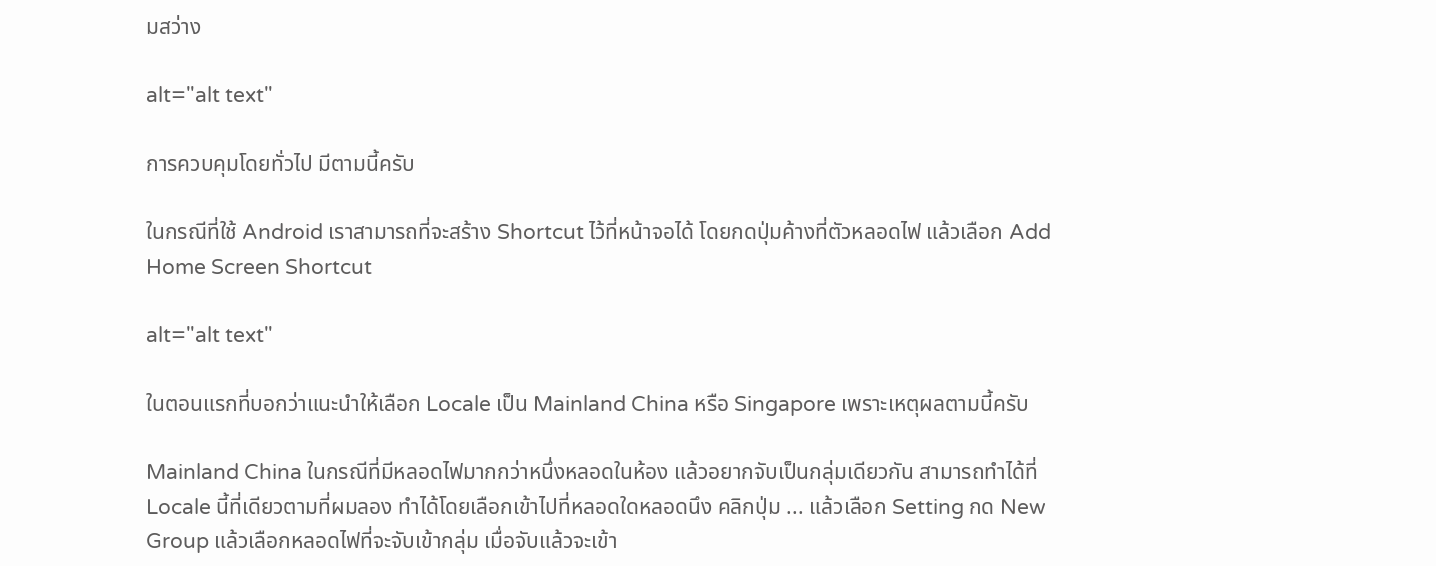มสว่าง

alt="alt text"

การควบคุมโดยทั่วไป มีตามนี้ครับ

ในกรณีที่ใช้ Android เราสามารถที่จะสร้าง Shortcut ไว้ที่หน้าจอได้ โดยกดปุ่มค้างที่ตัวหลอดไฟ แล้วเลือก Add Home Screen Shortcut

alt="alt text"

ในตอนแรกที่บอกว่าแนะนำให้เลือก Locale เป็น Mainland China หรือ Singapore เพราะเหตุผลตามนี้ครับ

Mainland China ในกรณีที่มีหลอดไฟมากกว่าหนึ่งหลอดในห้อง แล้วอยากจับเป็นกลุ่มเดียวกัน สามารถทำได้ที่ Locale นี้ที่เดียวตามที่ผมลอง ทำได้โดยเลือกเข้าไปที่หลอดใดหลอดนึง คลิกปุ่ม ... แล้วเลือก Setting กด New Group แล้วเลือกหลอดไฟที่จะจับเข้ากลุ่ม เมื่อจับแล้วจะเข้า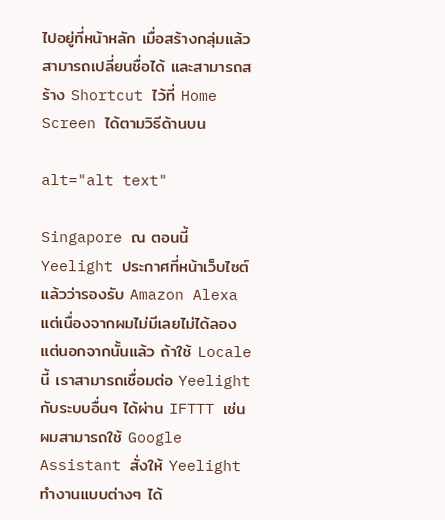ไปอยู่ที่หน้าหลัก เมื่อสร้างกลุ่มแล้ว สามารถเปลี่ยนชื่อได้ และสามารถสร้าง Shortcut ไว้ที่ Home Screen ได้ตามวิธีด้านบน

alt="alt text"

Singapore ณ ตอนนี้ Yeelight ประกาศที่หน้าเว็บไซต์แล้วว่ารองรับ Amazon Alexa แต่เนื่องจากผมไม่มีเลยไม่ได้ลอง แต่นอกจากนั้นแล้ว ถ้าใช้ Locale นี้ เราสามารถเชื่อมต่อ Yeelight กับระบบอื่นๆ ได้ผ่าน IFTTT เช่น ผมสามารถใช้ Google Assistant สั่งให้ Yeelight ทำงานแบบต่างๆ ได้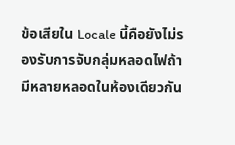ข้อเสียใน Locale นี้คือยังไม่รองรับการจับกลุ่มหลอดไฟถ้ามีหลายหลอดในห้องเดียวกัน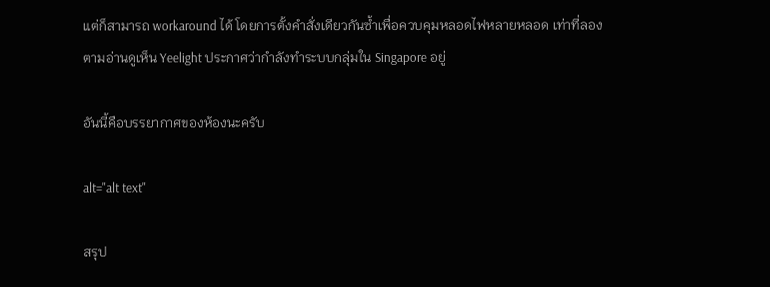แต่ก็สามารถ workaround ได้ โดยการตั้งคำสั่งเดียวกันซ้ำเพื่อควบคุมหลอดไฟหลายหลอด เท่าที่ลองตามอ่านดูเห็น Yeelight ประกาศว่ากำลังทำระบบกลุ่มใน Singapore อยู่

อันนี้คือบรรยากาศของห้องนะครับ

alt="alt text"

สรุป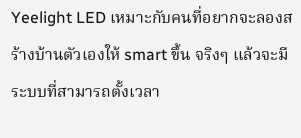Yeelight LED เหมาะกับคนที่อยากจะลองสร้างบ้านตัวเองให้ smart ขึ้น จริงๆ แล้วจะมีระบบที่สามารถตั้งเวลา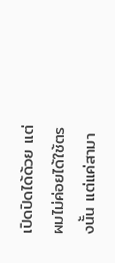เปิดปิดได้ด้วย แต่ผมไม่ค่อยได้ใช้ตรงนั้น แต่แค่สามา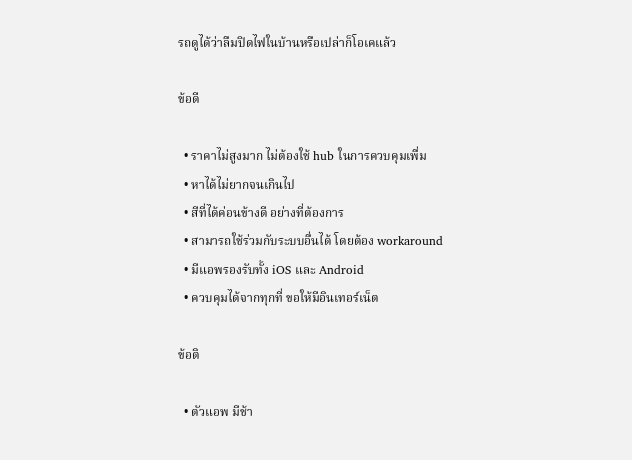รถดูได้ว่าลืมปิดไฟในบ้านหรือเปล่าก็โอเคแล้ว

ข้อดี

  • ราคาไม่สูงมาก ไม่ต้องใช้ hub ในการควบคุมเพื่ม
  • หาได้ไม่ยากจนเกินไป
  • สีที่ได้ค่อนข้างดี อย่างที่ต้องการ
  • สามารถใช้ร่วมกับระบบอื่นได้ โดยต้อง workaround
  • มีแอพรองรับทั้ง iOS และ Android
  • ควบคุมได้จากทุกที่ ขอให้มีอินเทอร์เน็ต

ข้อติ

  • ตัวแอพ มีช้า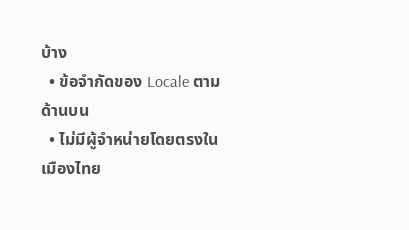บ้าง
  • ข้อจำกัดของ Locale ตามด้านบน
  • ไม่มีผู้จำหน่ายโดยตรงในเมืองไทย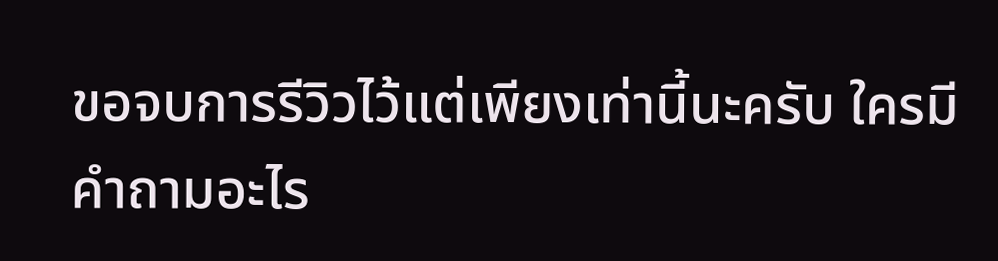ขอจบการรีวิวไว้แต่เพียงเท่านี้นะครับ ใครมีคำถามอะไร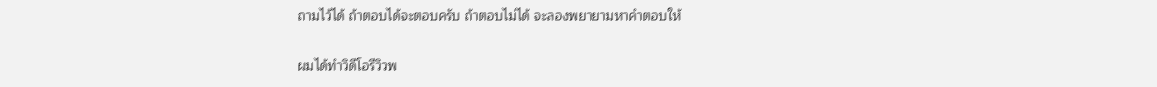ถามไว้ได้ ถ้าตอบได้จะตอบครับ ถ้าตอบไม่ได้ จะลองพยายามหาคำตอบให้

ผมได้ทำวิดีโอรีวิวพ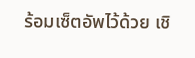ร้อมเซ็ตอัพไว้ด้วย เชิ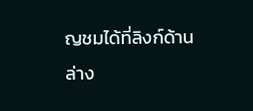ญชมได้ที่ลิงก์ด้านล่าง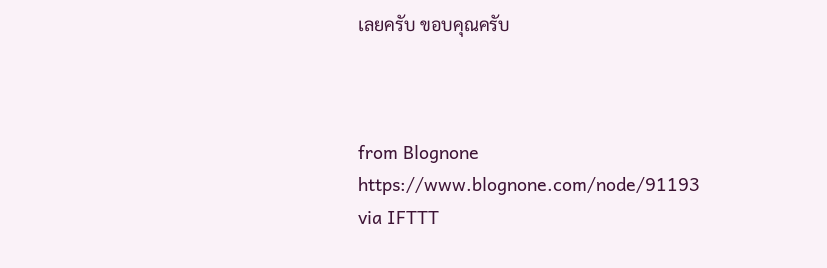เลยครับ ขอบคุณครับ



from Blognone https://www.blognone.com/node/91193
via IFTTT